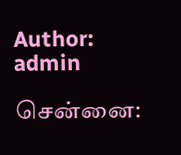Author: admin

சென்னை: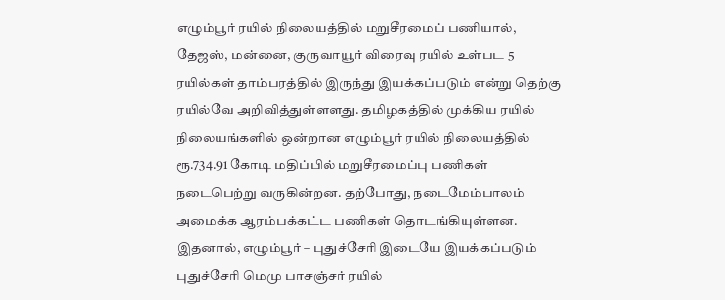எழும்பூர் ரயில் நிலையத்தில் மறுசீரமைப் பணியால், தேஜஸ், மன்னை, குருவாயூர் விரைவு ரயில் உள்பட 5 ரயில்கள் தாம்பரத்தில் இருந்து இயக்கப்படும் என்று தெற்கு ரயில்வே அறிவித்துள்ளளது. தமிழகத்தில் முக்கிய ரயில் நிலையங்களில் ஒன்றான எழும்பூர் ரயில் நிலையத்தில் ரூ.734.91 கோடி மதிப்பில் மறுசீரமைப்பு பணிகள் நடைபெற்று வருகின்றன. தற்போது, நடைமேம்பாலம் அமைக்க ஆரம்பக்கட்ட பணிகள் தொடங்கியுள்ளன. இதனால், எழும்பூர் – புதுச்சேரி இடையே இயக்கப்படும் புதுச்சேரி மெமு பாசஞ்சர் ரயில்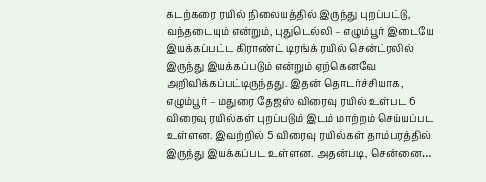கடற்கரை ரயில் நிலையத்தில் இருந்து புறப்பட்டு, வந்தடையும் என்றும், புதுடெல்லி – எழும்பூர் இடையே இயக்கப்பட்ட கிராண்ட் டிரங்க் ரயில் சென்ட்ரலில் இருந்து இயக்கப்படும் என்றும் ஏற்கெனவே அறிவிக்கப்பட்டிருந்தது. இதன் தொடர்ச்சியாக, எழும்பூர் – மதுரை தேஜஸ் விரைவு ரயில் உள்பட 6 விரைவு ரயில்கள் புறப்படும் இடம் மாற்றம் செய்யப்பட உள்ளன. இவற்றில் 5 விரைவு ரயில்கள் தாம்பரத்தில் இருந்து இயக்கப்பட உள்ளன. அதன்படி, சென்னை…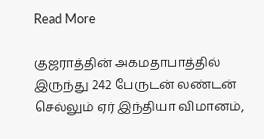Read More

குஜராத்தின் அகமதாபாத்தில் இருந்து 242 பேருடன் லண்டன் செல்லும் ஏர் இந்தியா விமானம்,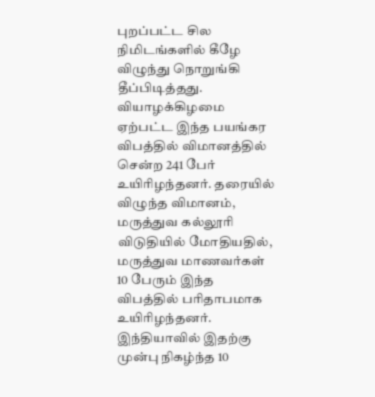புறப்பட்ட சில நிமிடங்களில் கீழே விழுந்து நொறுங்கி தீப்பிடித்தது. வியாழக்கிழமை ஏற்பட்ட இந்த பயங்கர விபத்தில் விமானத்தில் சென்ற 241 பேர் உயிரிழந்தனர். தரையில் விழுந்த விமானம், மருத்துவ கல்லூரி விடுதியில் மோதியதில், மருத்துவ மாணவர்கள் 10 பேரும் இந்த விபத்தில் பரிதாபமாக உயிரிழந்தனர். இந்தியாவில் இதற்கு முன்பு நிகழ்ந்த 10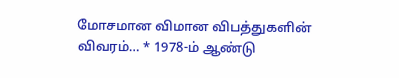மோசமான விமான விபத்துகளின் விவரம்… * 1978-ம் ஆண்டு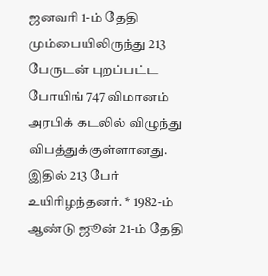ஜனவரி 1-ம் தேதி மும்பையிலிருந்து 213 பேருடன் புறப்பட்ட போயிங் 747 விமானம் அரபிக் கடலில் விழுந்து விபத்துக்குள்ளானது. இதில் 213 பேர் உயிரிழந்தனர். * 1982-ம் ஆண்டு ஜூன் 21-ம் தேதி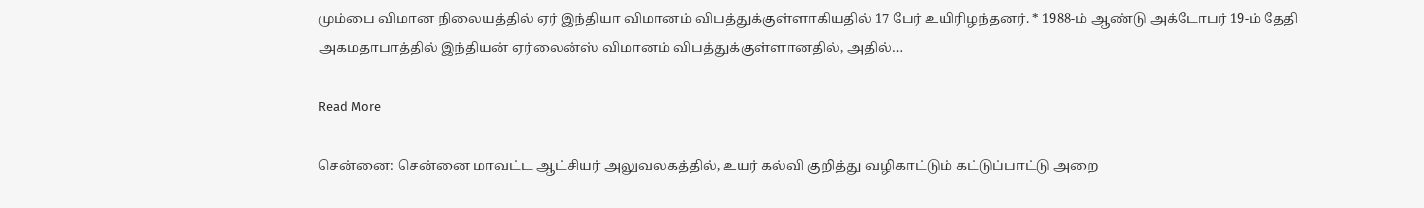மும்பை விமான நிலையத்தில் ஏர் இந்தியா விமானம் விபத்துக்குள்ளாகியதில் 17 பேர் உயிரிழந்தனர். * 1988-ம் ஆண்டு அக்டோபர் 19-ம் தேதி அகமதாபாத்தில் இந்தியன் ஏர்லைன்ஸ் விமானம் விபத்துக்குள்ளானதில், அதில்…

Read More

சென்னை: சென்னை மாவட்ட ஆட்சியர் அலுவலகத்தில், உயர் கல்வி குறித்து வழிகாட்டும் கட்டுப்பாட்டு அறை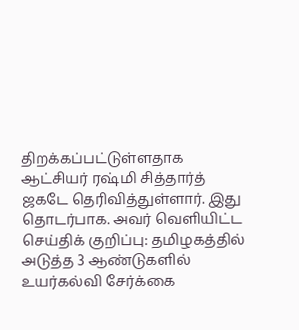திறக்கப்பட்டுள்ளதாக ஆட்சியர் ரஷ்மி சித்தார்த் ஜகடே தெரிவித்துள்ளார். இது தொடர்பாக. அவர் வெளியிட்ட செய்திக் குறிப்பு: தமிழகத்தில் அடுத்த 3 ஆண்டுகளில் உயர்கல்வி சேர்க்கை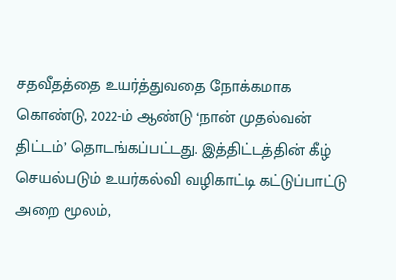சதவீதத்தை உயர்த்துவதை நோக்கமாக கொண்டு, 2022-ம் ஆண்டு ‘நான் முதல்வன் திட்டம்’ தொடங்கப்பட்டது. இத்திட்டத்தின் கீழ் செயல்படும் உயர்கல்வி வழிகாட்டி கட்டுப்பாட்டு அறை மூலம்,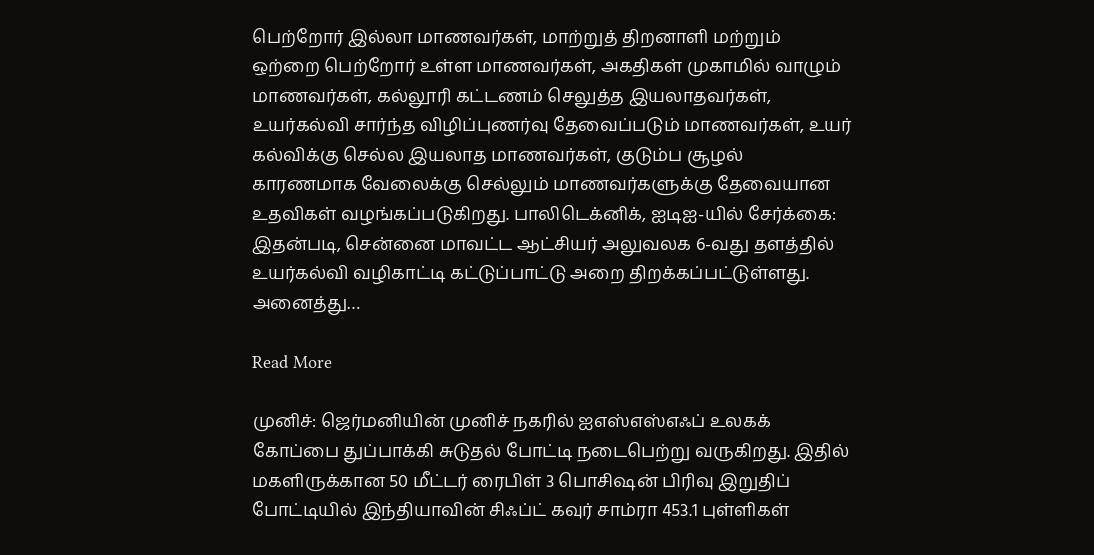பெற்றோர் இல்லா மாணவர்கள், மாற்றுத் திறனாளி மற்றும் ஒற்றை பெற்றோர் உள்ள மாணவர்கள், அகதிகள் முகாமில் வாழும் மாணவர்கள், கல்லூரி கட்டணம் செலுத்த இயலாதவர்கள், உயர்கல்வி சார்ந்த விழிப்புணர்வு தேவைப்படும் மாணவர்கள், உயர் கல்விக்கு செல்ல இயலாத மாணவர்கள், குடும்ப சூழல் காரணமாக வேலைக்கு செல்லும் மாணவர்களுக்கு தேவையான உதவிகள் வழங்கப்படுகிறது. பாலிடெக்னிக், ஐடிஐ-யில் சேர்க்கை: இதன்படி, சென்னை மாவட்ட ஆட்சியர் அலுவலக 6-வது தளத்தில் உயர்கல்வி வழிகாட்டி கட்டுப்பாட்டு அறை திறக்கப்பட்டுள்ளது. அனைத்து…

Read More

முனிச்: ஜெர்மனியின் முனிச் நகரில் ஐஎஸ்எஸ்எஃப் உலகக் கோப்பை துப்பாக்கி சுடுதல் போட்டி நடைபெற்று வருகிறது. இதில் மகளிருக்கான 50 மீட்டர் ரைபிள் 3 பொசிஷன் பிரிவு இறுதிப் போட்டியில் இந்தியாவின் சிஃப்ட் கவுர் சாம்ரா 453.1 புள்ளிகள்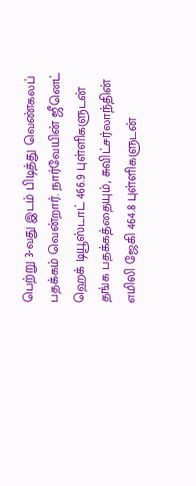பெற்று 3-வது இடம் பிடித்து வெண்கலப் பதக்கம் வென்றார். நார்வேயின் ஜீனெட் ஹெக் டியூஸ்டாட் 466.9 புள்ளிகளுடன் தங்க பதக்கத்தையும், சுவிட்சர்லாந்தின் எமிலி ஜேகி 464.8 புள்ளிகளுடன்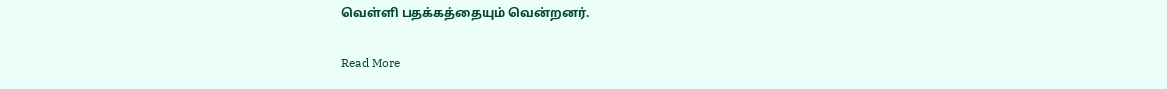வெள்ளி பதக்கத்தையும் வென்றனர்.

Read More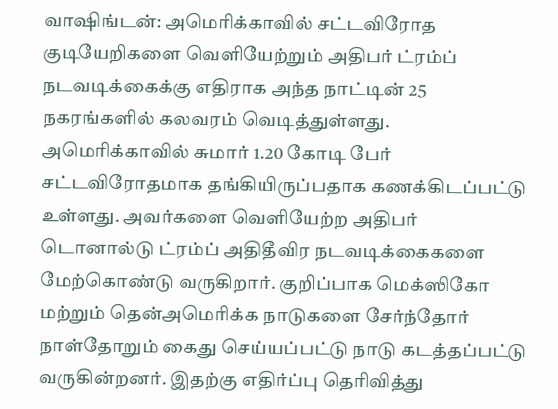வாஷிங்டன்: அமெரிக்காவில் சட்டவிரோத குடியேறிகளை வெளியேற்றும் அதிபர் ட்ரம்ப் நடவடிக்கைக்கு எதிராக அந்த நாட்டின் 25 நகரங்களில் கலவரம் வெடித்துள்ளது. அமெரிக்காவில் சுமார் 1.20 கோடி பேர் சட்டவிரோதமாக தங்கியிருப்பதாக கணக்கிடப்பட்டு உள்ளது. அவர்களை வெளியேற்ற அதிபர் டொனால்டு ட்ரம்ப் அதிதீவிர நடவடிக்கைகளை மேற்கொண்டு வருகிறார். குறிப்பாக மெக்ஸிகோ மற்றும் தென்அமெரிக்க நாடுகளை சேர்ந்தோர் நாள்தோறும் கைது செய்யப்பட்டு நாடு கடத்தப்பட்டு வருகின்றனர். இதற்கு எதிர்ப்பு தெரிவித்து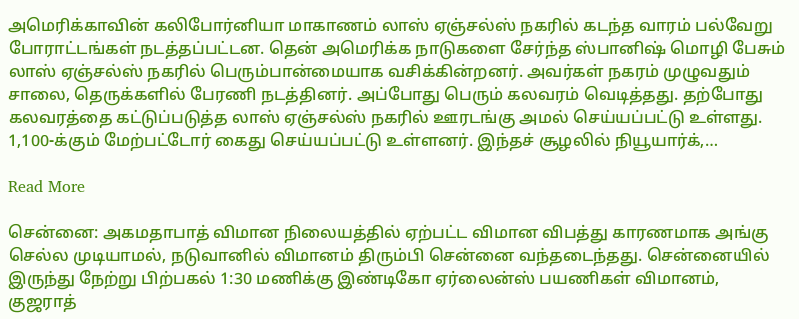அமெரிக்காவின் கலிபோர்னியா மாகாணம் லாஸ் ஏஞ்சல்ஸ் நகரில் கடந்த வாரம் பல்வேறு போராட்டங்கள் நடத்தப்பட்டன. தென் அமெரிக்க நாடுகளை சேர்ந்த ஸ்பானிஷ் மொழி பேசும் லாஸ் ஏஞ்சல்ஸ் நகரில் பெரும்பான்மையாக வசிக்கின்றனர். அவர்கள் நகரம் முழுவதும் சாலை, தெருக்களில் பேரணி நடத்தினர். அப்போது பெரும் கலவரம் வெடித்தது. தற்போது கலவரத்தை கட்டுப்படுத்த லாஸ் ஏஞ்சல்ஸ் நகரில் ஊரடங்கு அமல் செய்யப்பட்டு உள்ளது. 1,100-க்கும் மேற்பட்டோர் கைது செய்யப்பட்டு உள்ளனர். இந்தச் சூழலில் நியூயார்க்,…

Read More

சென்னை: அகமதாபாத் விமான நிலையத்தில் ஏற்பட்ட விமான விபத்து காரணமாக அங்கு செல்ல முடியாமல், நடுவானில் விமானம் திரும்பி சென்னை வந்தடைந்தது. சென்னையில் இருந்து நேற்று பிற்பகல் 1:30 மணிக்கு இண்டிகோ ஏர்லைன்ஸ் பயணிகள் விமானம், குஜராத்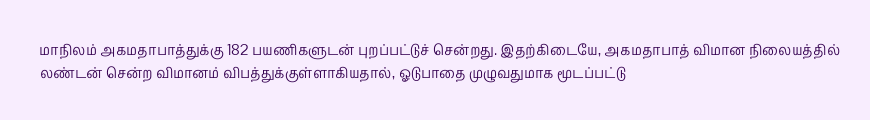மாநிலம் அகமதாபாத்துக்கு 182 பயணிகளுடன் புறப்பட்டுச் சென்றது. இதற்கிடையே, அகமதாபாத் விமான நிலையத்தில் லண்டன் சென்ற விமானம் விபத்துக்குள்ளாகியதால், ஓடுபாதை முழுவதுமாக மூடப்பட்டு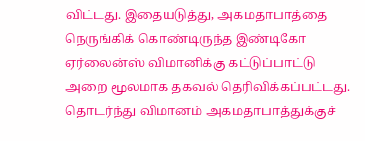விட்டது. இதையடுத்து, அகமதாபாத்தை நெருங்கிக் கொண்டிருந்த இண்டிகோ ஏர்லைன்ஸ் விமானிக்கு கட்டுப்பாட்டு அறை மூலமாக தகவல் தெரிவிக்கப்பட்டது. தொடர்ந்து விமானம் அகமதாபாத்துக்குச்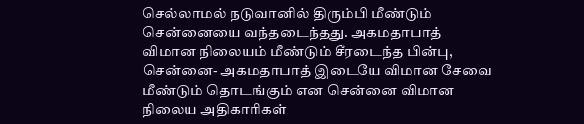செல்லாமல் நடுவானில் திரும்பி மீண்டும் சென்னையை வந்தடைந்தது. அகமதாபாத் விமான நிலையம் மீண்டும் சீரடைந்த பின்பு, சென்னை- அகமதாபாத் இடையே விமான சேவை மீண்டும் தொடங்கும் என சென்னை விமான நிலைய அதிகாரிகள்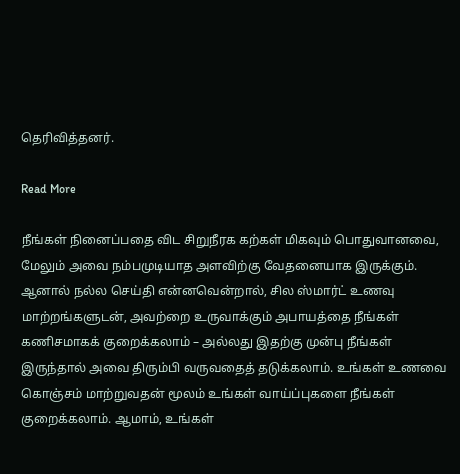தெரிவித்தனர்.

Read More

நீங்கள் நினைப்பதை விட சிறுநீரக கற்கள் மிகவும் பொதுவானவை, மேலும் அவை நம்பமுடியாத அளவிற்கு வேதனையாக இருக்கும். ஆனால் நல்ல செய்தி என்னவென்றால், சில ஸ்மார்ட் உணவு மாற்றங்களுடன், அவற்றை உருவாக்கும் அபாயத்தை நீங்கள் கணிசமாகக் குறைக்கலாம் – அல்லது இதற்கு முன்பு நீங்கள் இருந்தால் அவை திரும்பி வருவதைத் தடுக்கலாம். உங்கள் உணவை கொஞ்சம் மாற்றுவதன் மூலம் உங்கள் வாய்ப்புகளை நீங்கள் குறைக்கலாம். ஆமாம், உங்கள்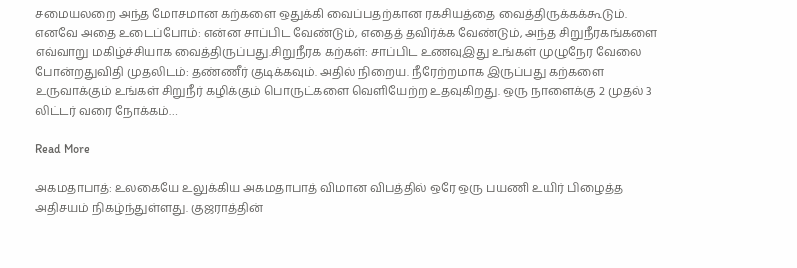சமையலறை அந்த மோசமான கற்களை ஒதுக்கி வைப்பதற்கான ரகசியத்தை வைத்திருக்கக்கூடும். எனவே அதை உடைப்போம்: என்ன சாப்பிட வேண்டும், எதைத் தவிர்க்க வேண்டும், அந்த சிறுநீரகங்களை எவ்வாறு மகிழ்ச்சியாக வைத்திருப்பது.சிறுநீரக கற்கள்: சாப்பிட உணவுஇது உங்கள் முழுநேர வேலை போன்றதுவிதி முதலிடம்: தண்ணீர் குடிக்கவும். அதில் நிறைய. நீரேற்றமாக இருப்பது கற்களை உருவாக்கும் உங்கள் சிறுநீர் கழிக்கும் பொருட்களை வெளியேற்ற உதவுகிறது. ஒரு நாளைக்கு 2 முதல் 3 லிட்டர் வரை நோக்கம்…

Read More

அகமதாபாத்: உலகையே உலுக்கிய அகமதாபாத் விமான விபத்தில் ஒரே ஒரு பயணி உயிர் பிழைத்த அதிசயம் நிகழ்ந்துள்ளது. குஜராத்தின்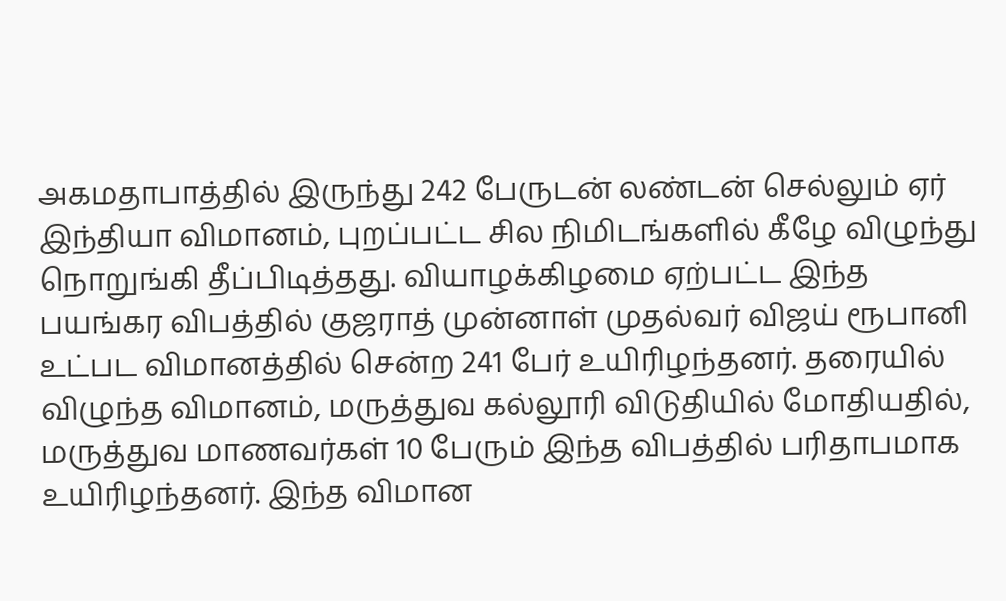அகமதாபாத்தில் இருந்து 242 பேருடன் லண்டன் செல்லும் ஏர் இந்தியா விமானம், புறப்பட்ட சில நிமிடங்களில் கீழே விழுந்து நொறுங்கி தீப்பிடித்தது. வியாழக்கிழமை ஏற்பட்ட இந்த பயங்கர விபத்தில் குஜராத் முன்னாள் முதல்வர் விஜய் ரூபானி உட்பட விமானத்தில் சென்ற 241 பேர் உயிரிழந்தனர். தரையில் விழுந்த விமானம், மருத்துவ கல்லூரி விடுதியில் மோதியதில், மருத்துவ மாணவர்கள் 10 பேரும் இந்த விபத்தில் பரிதாபமாக உயிரிழந்தனர். இந்த விமான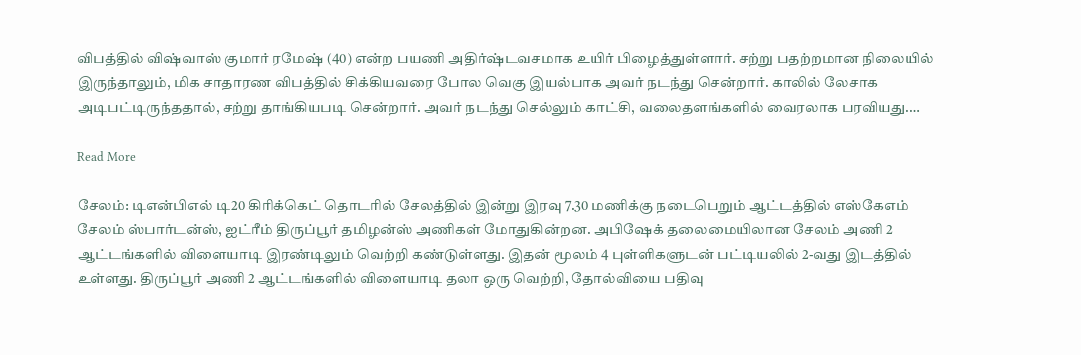விபத்தில் விஷ்வாஸ் குமார் ரமேஷ் (40) என்ற பயணி அதிர்ஷ்டவசமாக உயிர் பிழைத்துள்ளார். சற்று பதற்றமான நிலையில் இருந்தாலும், மிக சாதாரண விபத்தில் சிக்கியவரை போல வெகு இயல்பாக அவர் நடந்து சென்றார். காலில் லேசாக அடிபட்டிருந்ததால், சற்று தாங்கியபடி சென்றார். அவர் நடந்து செல்லும் காட்சி, வலைதளங்களில் வைரலாக பரவியது.…

Read More

சேலம்: டிஎன்பிஎல் டி20 கிரிக்கெட் தொடரில் சேலத்தில் இன்று இரவு 7.30 மணிக்கு நடைபெறும் ஆட்டத்தில் எஸ்கேஎம் சேலம் ஸ்பார்டன்ஸ், ஐட்ரீம் திருப்பூர் தமிழன்ஸ் அணிகள் மோதுகின்றன. அபிஷேக் தலைமையிலான சேலம் அணி 2 ஆட்டங்களில் விளையாடி இரண்டிலும் வெற்றி கண்டுள்ளது. இதன் மூலம் 4 புள்ளிகளுடன் பட்டியலில் 2-வது இடத்தில் உள்ளது. திருப்பூர் அணி 2 ஆட்டங்களில் விளையாடி தலா ஒரு வெற்றி, தோல்வியை பதிவு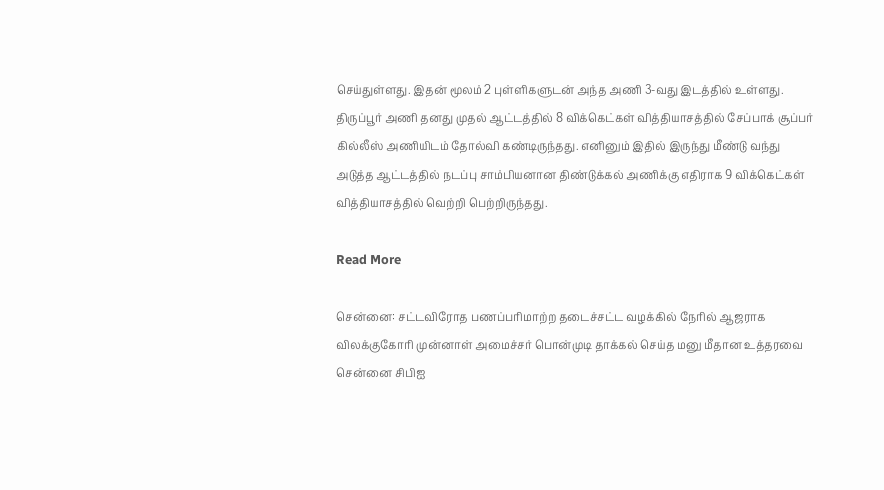செய்துள்ளது. இதன் மூலம் 2 புள்ளிகளுடன் அந்த அணி 3-வது இடத்தில் உள்ளது. திருப்பூர் அணி தனது முதல் ஆட்டத்தில் 8 விக்கெட்கள் வித்தியாசத்தில் சேப்பாக் சூப்பர் கில்லீஸ் அணியிடம் தோல்வி கண்டிருந்தது. எனினும் இதில் இருந்து மீண்டு வந்து அடுத்த ஆட்டத்தில் நடப்பு சாம்பியனான திண்டுக்கல் அணிக்கு எதிராக 9 விக்கெட்கள் வித்தியாசத்தில் வெற்றி பெற்றிருந்தது.

Read More

சென்னை: சட்டவிரோத பணப்பரிமாற்ற தடைச்சட்ட வழக்கில் நேரில் ஆஜராக விலக்குகோரி முன்னாள் அமைச்சர் பொன்முடி தாக்கல் செய்த மனு மீதான உத்தரவை சென்னை சிபிஐ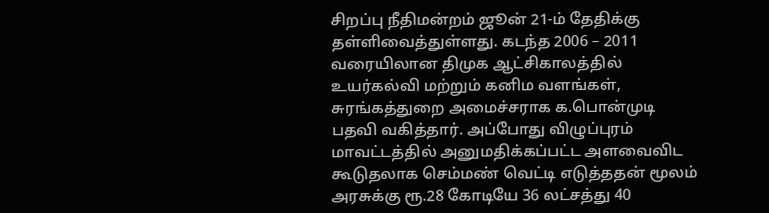சிறப்பு நீதிமன்றம் ஜூன் 21-ம் தேதிக்கு தள்ளிவைத்துள்ளது. கடந்த 2006 – 2011 வரையிலான திமுக ஆட்சிகாலத்தில் உயர்கல்வி மற்றும் கனிம வளங்கள், சுரங்கத்துறை அமைச்சராக க.பொன்முடி பதவி வகித்தார். அப்போது விழுப்புரம் மாவட்டத்தில் அனுமதிக்கப்பட்ட அளவைவிட கூடுதலாக செம்மண் வெட்டி எடுத்ததன் மூலம் அரசுக்கு ரூ.28 கோடியே 36 லட்சத்து 40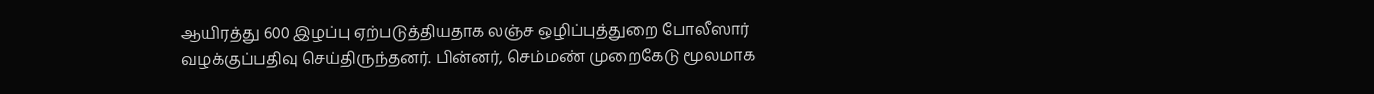ஆயிரத்து 600 இழப்பு ஏற்படுத்தியதாக லஞ்ச ஒழிப்புத்துறை போலீஸார் வழக்குப்பதிவு செய்திருந்தனர். பின்னர், செம்மண் முறைகேடு மூலமாக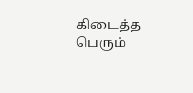கிடைத்த பெரும்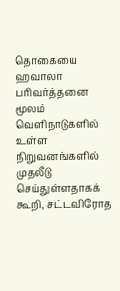தொகையை ஹவாலா பரிவர்த்தனை மூலம் வெளிநாடுகளில் உள்ள நிறுவனங்களில் முதலீடு செய்துள்ளதாகக் கூறி, சட்டவிரோத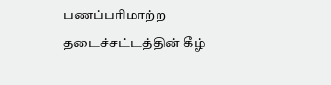பணப்பரிமாற்ற தடைச்சட்டத்தின் கீழ்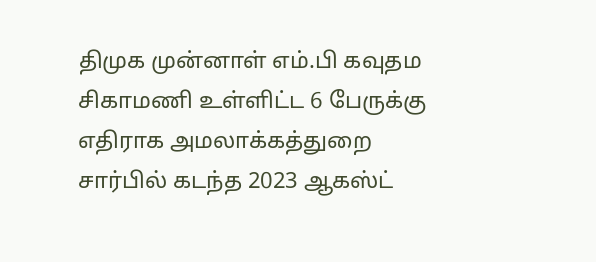திமுக முன்னாள் எம்.பி கவுதம சிகாமணி உள்ளிட்ட 6 பேருக்கு எதிராக அமலாக்கத்துறை சார்பில் கடந்த 2023 ஆகஸ்ட்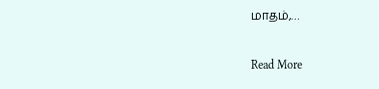மாதம்,…

Read More